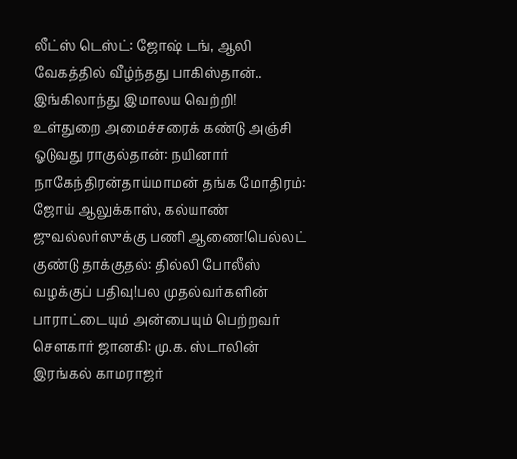லீட்ஸ் டெஸ்ட்: ஜோஷ் டங், ஆலி வேகத்தில் வீழ்ந்தது பாகிஸ்தான்.. இங்கிலாந்து இமாலய வெற்றி! உள்துறை அமைச்சரைக் கண்டு அஞ்சி ஓடுவது ராகுல்தான்: நயினார் நாகேந்திரன்தாய்மாமன் தங்க மோதிரம்: ஜோய் ஆலுக்காஸ், கல்யாண் ஜுவல்லர்ஸுக்கு பணி ஆணை!பெல்லட் குண்டு தாக்குதல்: தில்லி போலீஸ் வழக்குப் பதிவு!பல முதல்வர்களின் பாராட்டையும் அன்பையும் பெற்றவர் சௌகார் ஜானகி: மு.க. ஸ்டாலின் இரங்கல் காமராஜர்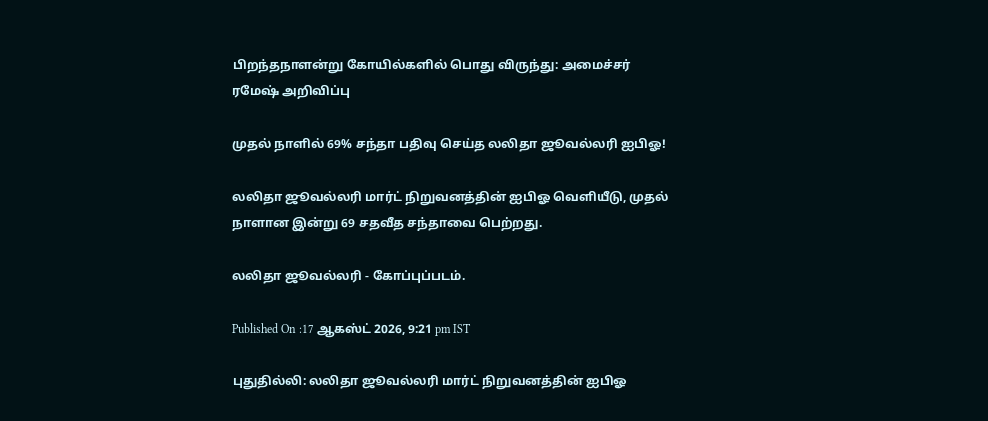பிறந்தநாளன்று கோயில்களில் பொது விருந்து: அமைச்சர் ரமேஷ் அறிவிப்பு

முதல் நாளில் 69% சந்தா பதிவு செய்த லலிதா ஜூவல்லரி ஐபிஓ!

லலிதா ஜூவல்லரி மார்ட் நிறுவனத்தின் ஐபிஓ வெளியீடு, முதல் நாளான இன்று 69 சதவீத சந்தாவை பெற்றது.

லலிதா ஜூவல்லரி - கோப்புப்படம்.

Published On :17 ஆகஸ்ட் 2026, 9:21 pm IST

புதுதில்லி: லலிதா ஜூவல்லரி மார்ட் நிறுவனத்தின் ஐபிஓ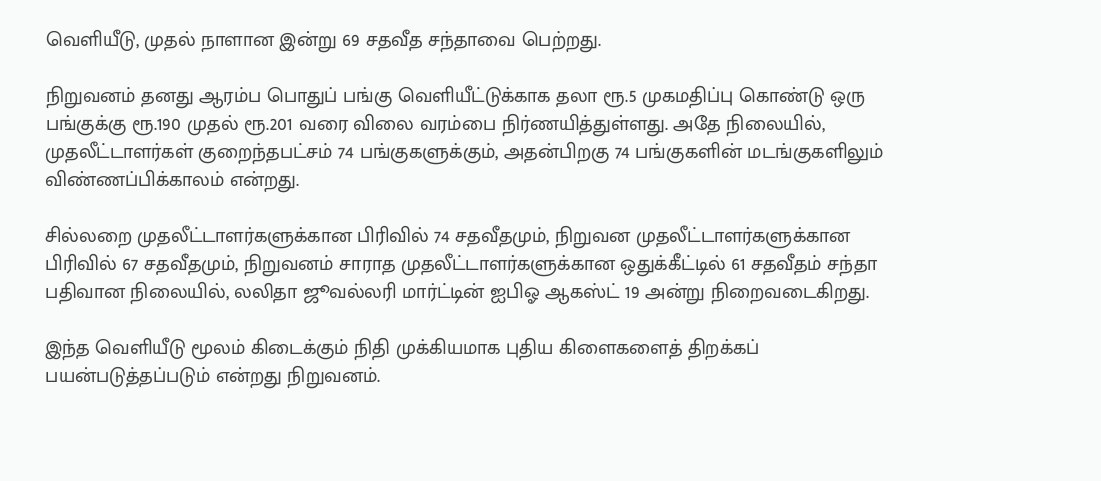வெளியீடு, முதல் நாளான இன்று 69 சதவீத சந்தாவை பெற்றது.

நிறுவனம் தனது ஆரம்ப பொதுப் பங்கு வெளியீட்டுக்காக தலா ரூ.5 முகமதிப்பு கொண்டு ஒரு பங்குக்கு ரூ.190 முதல் ரூ.201 வரை விலை வரம்பை நிர்ணயித்துள்ளது. அதே நிலையில், முதலீட்டாளர்கள் குறைந்தபட்சம் 74 பங்குகளுக்கும், அதன்பிறகு 74 பங்குகளின் மடங்குகளிலும் விண்ணப்பிக்காலம் என்றது.

சில்லறை முதலீட்டாளர்களுக்கான பிரிவில் 74 சதவீதமும், நிறுவன முதலீட்டாளர்களுக்கான பிரிவில் 67 சதவீதமும், நிறுவனம் சாராத முதலீட்டாளர்களுக்கான ஒதுக்கீட்டில் 61 சதவீதம் சந்தா பதிவான நிலையில், லலிதா ஜூவல்லரி மார்ட்டின் ஐபிஓ ஆகஸ்ட் 19 அன்று நிறைவடைகிறது.

இந்த வெளியீடு மூலம் கிடைக்கும் நிதி முக்கியமாக புதிய கிளைகளைத் திறக்கப் பயன்படுத்தப்படும் என்றது நிறுவனம்.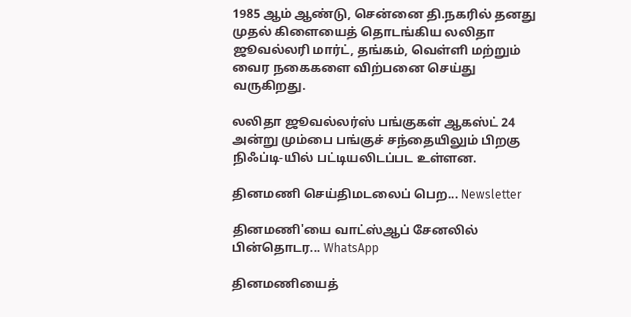1985 ஆம் ஆண்டு, சென்னை தி.நகரில் தனது முதல் கிளையைத் தொடங்கிய லலிதா ஜூவல்லரி மார்ட், தங்கம், வெள்ளி மற்றும் வைர நகைகளை விற்பனை செய்து வருகிறது.

லலிதா ஜூவல்லர்ஸ் பங்குகள் ஆகஸ்ட் 24 அன்று மும்பை பங்குச் சந்தையிலும் பிறகு நிஃப்டி-யில் பட்டியலிடப்பட உள்ளன.

தினமணி செய்திமடலைப் பெற... Newsletter

தினமணி'யை வாட்ஸ்ஆப் சேனலில் பின்தொடர... WhatsApp

தினமணியைத்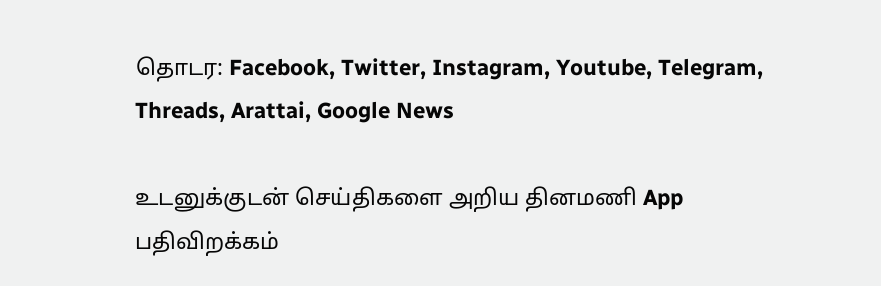தொடர: Facebook, Twitter, Instagram, Youtube, Telegram, Threads, Arattai, Google News

உடனுக்குடன் செய்திகளை அறிய தினமணி App பதிவிறக்கம்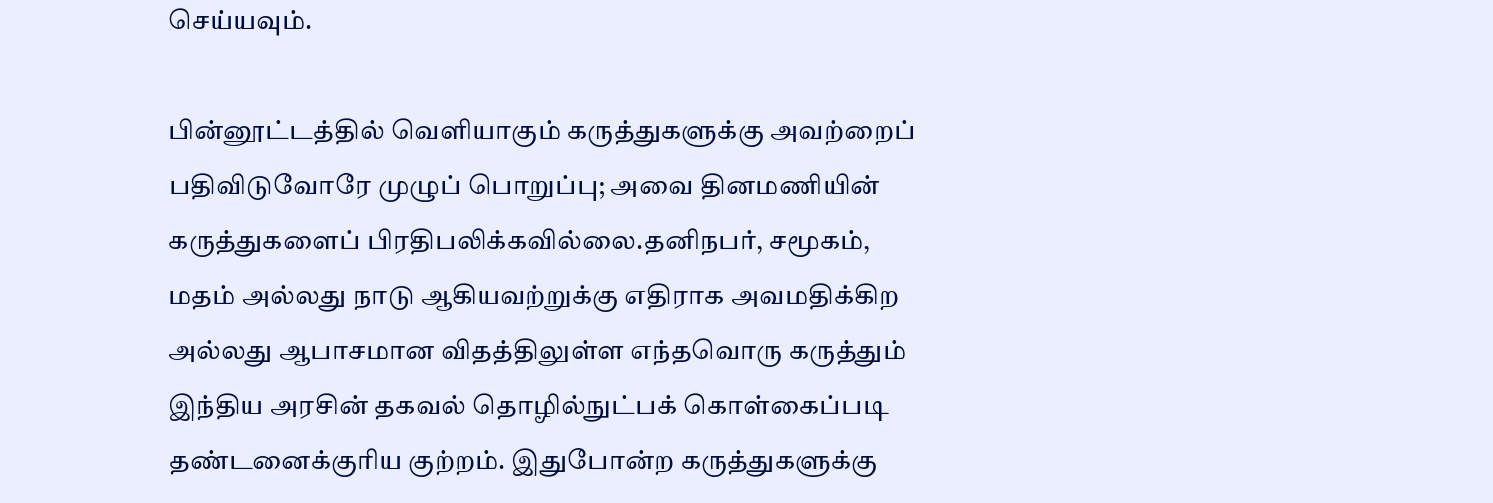செய்யவும்.

பின்னூட்டத்தில் வெளியாகும் கருத்துகளுக்கு அவற்றைப் பதிவிடுவோரே முழுப் பொறுப்பு; அவை தினமணியின் கருத்துகளைப் பிரதிபலிக்கவில்லை.தனிநபர், சமூகம், மதம் அல்லது நாடு ஆகியவற்றுக்கு எதிராக அவமதிக்கிற அல்லது ஆபாசமான விதத்திலுள்ள எந்தவொரு கருத்தும் இந்திய அரசின் தகவல் தொழில்நுட்பக் கொள்கைப்படி தண்டனைக்குரிய குற்றம். இதுபோன்ற கருத்துகளுக்கு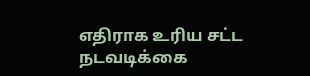எதிராக உரிய சட்ட நடவடிக்கை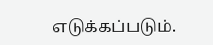எடுக்கப்படும்.